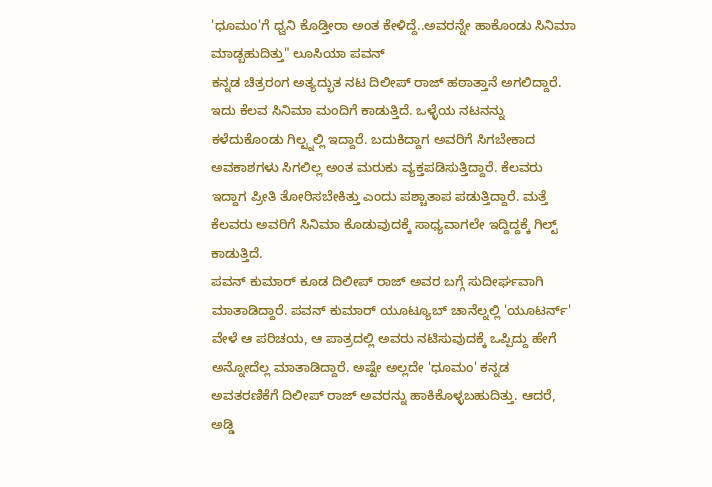'ಧೂಮಂ'ಗೆ ಧ್ವನಿ ಕೊಡ್ತೀರಾ ಅಂತ ಕೇಳಿದ್ದೆ..ಅವರನ್ನೇ ಹಾಕೊಂಡು ಸಿನಿಮಾ ಮಾಡ್ಬಹುದಿತ್ತು" ಲೂಸಿಯಾ ಪವನ್
ಕನ್ನಡ ಚಿತ್ರರಂಗ ಅತ್ಯದ್ಭುತ ನಟ ದಿಲೀಪ್ ರಾಜ್ ಹಠಾತ್ತಾನೆ ಅಗಲಿದ್ದಾರೆ. ಇದು ಕೆಲವ ಸಿನಿಮಾ ಮಂದಿಗೆ ಕಾಡುತ್ತಿದೆ. ಒಳ್ಳೆಯ ನಟನನ್ನು ಕಳೆದುಕೊಂಡು ಗಿಲ್ಟ್ನಲ್ಲಿ ಇದ್ದಾರೆ. ಬದುಕಿದ್ದಾಗ ಅವರಿಗೆ ಸಿಗಬೇಕಾದ ಅವಕಾಶಗಳು ಸಿಗಲಿಲ್ಲ ಅಂತ ಮರುಕು ವ್ಯಕ್ತಪಡಿಸುತ್ತಿದ್ದಾರೆ. ಕೆಲವರು ಇದ್ದಾಗ ಪ್ರೀತಿ ತೋರಿಸಬೇಕಿತ್ತು ಎಂದು ಪಶ್ಚಾತಾಪ ಪಡುತ್ತಿದ್ದಾರೆ. ಮತ್ತೆ ಕೆಲವರು ಅವರಿಗೆ ಸಿನಿಮಾ ಕೊಡುವುದಕ್ಕೆ ಸಾಧ್ಯವಾಗಲೇ ಇದ್ದಿದ್ದಕ್ಕೆ ಗಿಲ್ಟ್ ಕಾಡುತ್ತಿದೆ.
ಪವನ್ ಕುಮಾರ್ ಕೂಡ ದಿಲೀಪ್ ರಾಜ್ ಅವರ ಬಗ್ಗೆ ಸುದೀರ್ಘವಾಗಿ ಮಾತಾಡಿದ್ದಾರೆ. ಪವನ್ ಕುಮಾರ್ ಯೂಟ್ಯೂಬ್ ಚಾನೆಲ್ನಲ್ಲಿ 'ಯೂಟರ್ನ್' ವೇಳೆ ಆ ಪರಿಚಯ, ಆ ಪಾತ್ರದಲ್ಲಿ ಅವರು ನಟಿಸುವುದಕ್ಕೆ ಒಪ್ಪಿದ್ದು ಹೇಗೆ ಅನ್ನೋದೆಲ್ಲ ಮಾತಾಡಿದ್ದಾರೆ. ಅಷ್ಟೇ ಅಲ್ಲದೇ 'ಧೂಮಂ' ಕನ್ನಡ ಅವತರಣಿಕೆಗೆ ದಿಲೀಪ್ ರಾಜ್ ಅವರನ್ನು ಹಾಕಿಕೊಳ್ಳಬಹುದಿತ್ತು. ಆದರೆ, ಅಡ್ಡಿ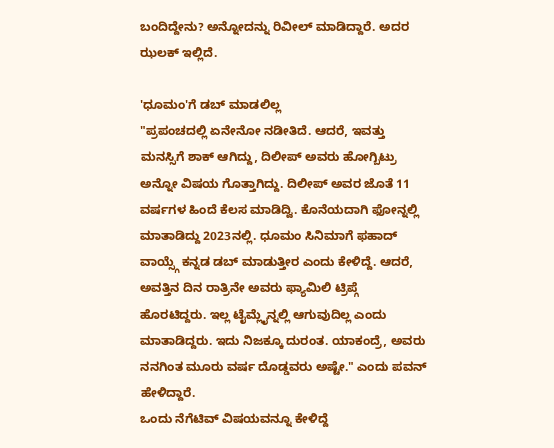ಬಂದಿದ್ದೇನು? ಅನ್ನೋದನ್ನು ರಿವೀಲ್ ಮಾಡಿದ್ದಾರೆ. ಅದರ ಝಲಕ್ ಇಲ್ಲಿದೆ.

'ಧೂಮಂ'ಗೆ ಡಬ್ ಮಾಡಲಿಲ್ಲ
"ಪ್ರಪಂಚದಲ್ಲಿ ಏನೇನೋ ನಡೀತಿದೆ. ಆದರೆ, ಇವತ್ತು ಮನಸ್ಸಿಗೆ ಶಾಕ್ ಆಗಿದ್ದು, ದಿಲೀಪ್ ಅವರು ಹೋಗ್ಬಿಟ್ರು ಅನ್ನೋ ವಿಷಯ ಗೊತ್ತಾಗಿದ್ದು. ದಿಲೀಪ್ ಅವರ ಜೊತೆ 11 ವರ್ಷಗಳ ಹಿಂದೆ ಕೆಲಸ ಮಾಡಿದ್ವಿ. ಕೊನೆಯದಾಗಿ ಫೋನ್ನಲ್ಲಿ ಮಾತಾಡಿದ್ದು 2023ನಲ್ಲಿ. ಧೂಮಂ ಸಿನಿಮಾಗೆ ಫಹಾದ್ ವಾಯ್ಸ್ಗೆ ಕನ್ನಡ ಡಬ್ ಮಾಡುತ್ತೀರ ಎಂದು ಕೇಳಿದ್ದೆ. ಆದರೆ, ಅವತ್ತಿನ ದಿನ ರಾತ್ರಿನೇ ಅವರು ಫ್ಯಾಮಿಲಿ ಟ್ರಿಪ್ಗೆ ಹೊರಟಿದ್ದರು. ಇಲ್ಲ ಟೈಮ್ಲೈನ್ನಲ್ಲಿ ಆಗುವುದಿಲ್ಲ ಎಂದು ಮಾತಾಡಿದ್ದರು. ಇದು ನಿಜಕ್ಕೂ ದುರಂತ. ಯಾಕಂದ್ರೆ, ಅವರು ನನಗಿಂತ ಮೂರು ವರ್ಷ ದೊಡ್ಡವರು ಅಷ್ಟೇ." ಎಂದು ಪವನ್ ಹೇಳಿದ್ದಾರೆ.
ಒಂದು ನೆಗೆಟಿವ್ ವಿಷಯವನ್ನೂ ಕೇಳಿದ್ದೆ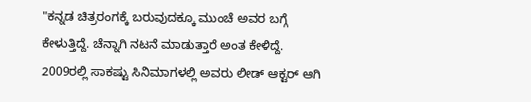"ಕನ್ನಡ ಚಿತ್ರರಂಗಕ್ಕೆ ಬರುವುದಕ್ಕೂ ಮುಂಚೆ ಅವರ ಬಗ್ಗೆ ಕೇಳುತ್ತಿದ್ದೆ. ಚೆನ್ನಾಗಿ ನಟನೆ ಮಾಡುತ್ತಾರೆ ಅಂತ ಕೇಳಿದ್ದೆ. 2009ರಲ್ಲಿ ಸಾಕಷ್ಟು ಸಿನಿಮಾಗಳಲ್ಲಿ ಅವರು ಲೀಡ್ ಆಕ್ಟರ್ ಆಗಿ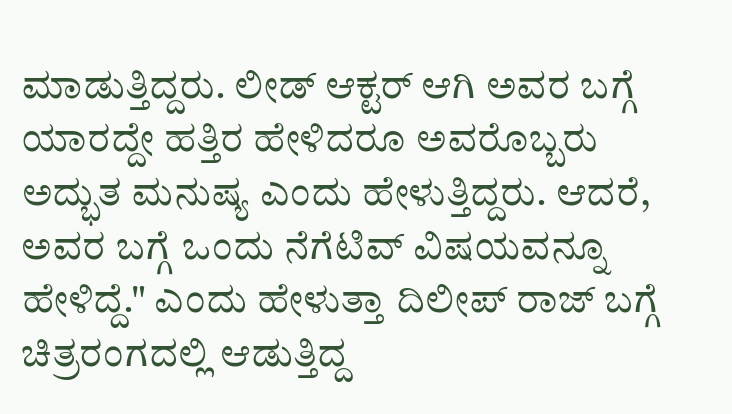ಮಾಡುತ್ತಿದ್ದರು. ಲೀಡ್ ಆಕ್ಟರ್ ಆಗಿ ಅವರ ಬಗ್ಗೆ ಯಾರದ್ದೇ ಹತ್ತಿರ ಹೇಳಿದರೂ ಅವರೊಬ್ಬರು ಅದ್ಭುತ ಮನುಷ್ಯ ಎಂದು ಹೇಳುತ್ತಿದ್ದರು. ಆದರೆ, ಅವರ ಬಗ್ಗೆ ಒಂದು ನೆಗೆಟಿವ್ ವಿಷಯವನ್ನೂ ಹೇಳಿದ್ದೆ." ಎಂದು ಹೇಳುತ್ತಾ ದಿಲೀಪ್ ರಾಜ್ ಬಗ್ಗೆ ಚಿತ್ರರಂಗದಲ್ಲಿ ಆಡುತ್ತಿದ್ದ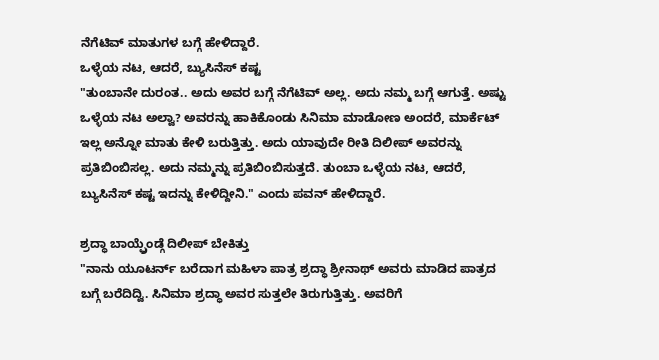ನೆಗೆಟಿವ್ ಮಾತುಗಳ ಬಗ್ಗೆ ಹೇಳಿದ್ದಾರೆ.
ಒಳ್ಳೆಯ ನಟ, ಆದರೆ, ಬ್ಯುಸಿನೆಸ್ ಕಷ್ಟ
"ತುಂಬಾನೇ ದುರಂತ.. ಅದು ಅವರ ಬಗ್ಗೆ ನೆಗೆಟಿವ್ ಅಲ್ಲ. ಅದು ನಮ್ಮ ಬಗ್ಗೆ ಆಗುತ್ತೆ. ಅಷ್ಟು ಒಳ್ಳೆಯ ನಟ ಅಲ್ವಾ? ಅವರನ್ನು ಹಾಕಿಕೊಂಡು ಸಿನಿಮಾ ಮಾಡೋಣ ಅಂದರೆ, ಮಾರ್ಕೆಟ್ ಇಲ್ಲ ಅನ್ನೋ ಮಾತು ಕೇಳಿ ಬರುತ್ತಿತ್ತು. ಅದು ಯಾವುದೇ ರೀತಿ ದಿಲೀಪ್ ಅವರನ್ನು ಪ್ರತಿಬಿಂಬಿಸಲ್ಲ. ಅದು ನಮ್ಮನ್ನು ಪ್ರತಿಬಿಂಬಿಸುತ್ತದೆ. ತುಂಬಾ ಒಳ್ಳೆಯ ನಟ, ಆದರೆ, ಬ್ಯುಸಿನೆಸ್ ಕಷ್ಟ ಇದನ್ನು ಕೇಳಿದ್ದೀನಿ." ಎಂದು ಪವನ್ ಹೇಳಿದ್ದಾರೆ.

ಶ್ರದ್ಧಾ ಬಾಯ್ಫ್ರೆಂಡ್ಗೆ ದಿಲೀಪ್ ಬೇಕಿತ್ತು
"ನಾನು ಯೂಟರ್ನ್ ಬರೆದಾಗ ಮಹಿಳಾ ಪಾತ್ರ ಶ್ರದ್ಧಾ ಶ್ರೀನಾಥ್ ಅವರು ಮಾಡಿದ ಪಾತ್ರದ ಬಗ್ಗೆ ಬರೆದಿದ್ವಿ. ಸಿನಿಮಾ ಶ್ರದ್ಧಾ ಅವರ ಸುತ್ತಲೇ ತಿರುಗುತ್ತಿತ್ತು. ಅವರಿಗೆ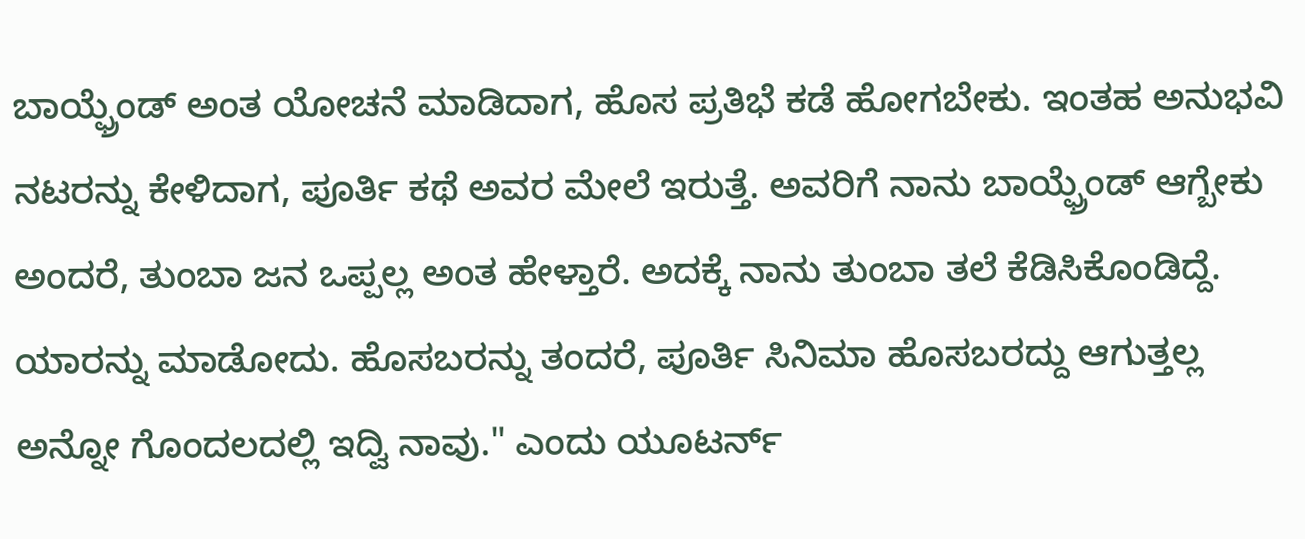ಬಾಯ್ಫ್ರೆಂಡ್ ಅಂತ ಯೋಚನೆ ಮಾಡಿದಾಗ, ಹೊಸ ಪ್ರತಿಭೆ ಕಡೆ ಹೋಗಬೇಕು. ಇಂತಹ ಅನುಭವಿ ನಟರನ್ನು ಕೇಳಿದಾಗ, ಪೂರ್ತಿ ಕಥೆ ಅವರ ಮೇಲೆ ಇರುತ್ತೆ. ಅವರಿಗೆ ನಾನು ಬಾಯ್ಫ್ರೆಂಡ್ ಆಗ್ಬೇಕು ಅಂದರೆ, ತುಂಬಾ ಜನ ಒಪ್ಪಲ್ಲ ಅಂತ ಹೇಳ್ತಾರೆ. ಅದಕ್ಕೆ ನಾನು ತುಂಬಾ ತಲೆ ಕೆಡಿಸಿಕೊಂಡಿದ್ದೆ. ಯಾರನ್ನು ಮಾಡೋದು. ಹೊಸಬರನ್ನು ತಂದರೆ, ಪೂರ್ತಿ ಸಿನಿಮಾ ಹೊಸಬರದ್ದು ಆಗುತ್ತಲ್ಲ ಅನ್ನೋ ಗೊಂದಲದಲ್ಲಿ ಇದ್ವಿ ನಾವು." ಎಂದು ಯೂಟರ್ನ್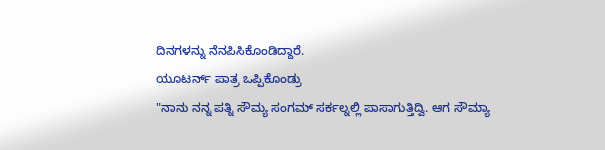ದಿನಗಳನ್ನು ನೆನಪಿಸಿಕೊಂಡಿದ್ದಾರೆ.
ಯೂಟರ್ನ್ ಪಾತ್ರ ಒಪ್ಪಿಕೊಂಡ್ರು
"ನಾನು ನನ್ನ ಪತ್ನಿ ಸೌಮ್ಯ ಸಂಗಮ್ ಸರ್ಕಲ್ನಲ್ಲಿ ಪಾಸಾಗುತ್ತಿದ್ವಿ. ಆಗ ಸೌಮ್ಯಾ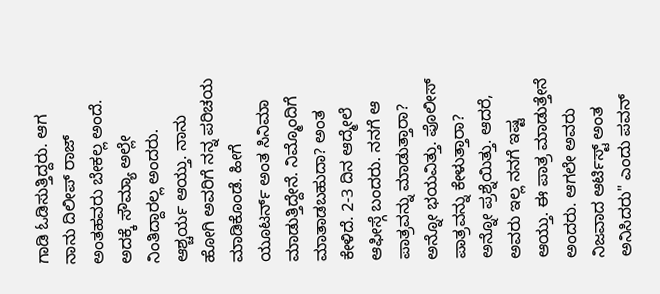ಗಾಡಿ ಓಡಿಸುತ್ತಿದ್ದರು. ಆಗ ನಾನು ದಿಲೀಪ್ ರಾಜ್ ಅಂತಹವರು ಬೇಕಲ್ಲ ಅಂದೆ. ಅದಕ್ಕೆ ಸೌಮ್ಯಾ ಅಲ್ಲೇ ನಿಂತಿದ್ದಾರಲ್ಲ ಅಂದರು. ಆಶ್ಚರ್ಯ ಆಯ್ತು. ನಾನು ಹೋಗಿ ಅವರಿಗೆ ನನ್ನ ಪರಿಚಯ ಮಾಡಿಕೊಂಡೆ. ಹೀಗೆ ಯೂಟರ್ನ್ ಅಂತ ಸಿನಿಮಾ ಮಾಡುತ್ತಿದ್ದೇನೆ. ನಿಮ್ಮೊಂದಿಗೆ ಮಾತಾಡಬಹುದಾ? ಅಂತ ಕೇಳಿದೆ. 2-3 ದಿನ ಆದ್ಮೇಲೆ ಆಫೀಸ್ಗೆ ಬಂದರು. ನನಗೆ ಆ ಪಾತ್ರವನ್ನು ಮಾಡುತ್ತಾರಾ? ಅನ್ನೋ ಭಯವಿತ್ತು. ಪೊಲೀಸ್ ಪಾತ್ರವನ್ನು ಕೇಳುತ್ತಾರಾ? ಅನ್ನೋ ಪ್ರಶ್ನೆಯಿತ್ತು. ಆದರೆ, ಅವರು ಇಲ್ಲ ನನಗೆ ಇಷ್ಟ ಆಯ್ತು. ಈ ಪಾತ್ರ ಮಾಡುತ್ತೇನೆ ಅಂದರು. ಆಗಲೇ ಅವರು ನಿಜವಾದ ಆರ್ಟಿಸ್ಟ್ ಅಂತ ಅನಿಸಿದರು" ಎಂದು ಪವನ್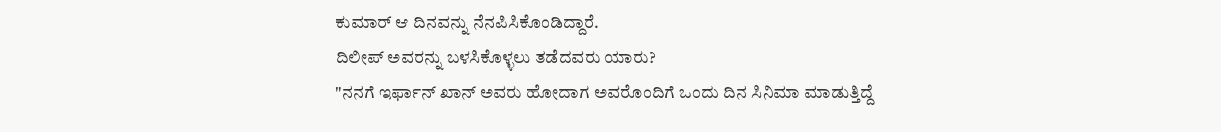ಕುಮಾರ್ ಆ ದಿನವನ್ನು ನೆನಪಿಸಿಕೊಂಡಿದ್ದಾರೆ.
ದಿಲೀಪ್ ಅವರನ್ನು ಬಳಸಿಕೊಳ್ಳಲು ತಡೆದವರು ಯಾರು?
"ನನಗೆ ಇರ್ಫಾನ್ ಖಾನ್ ಅವರು ಹೋದಾಗ ಅವರೊಂದಿಗೆ ಒಂದು ದಿನ ಸಿನಿಮಾ ಮಾಡುತ್ತಿದ್ದೆ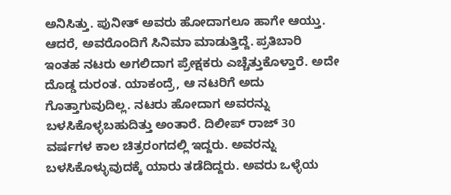ಅನಿಸಿತ್ತು. ಪುನೀತ್ ಅವರು ಹೋದಾಗಲೂ ಹಾಗೇ ಆಯ್ತು. ಆದರೆ, ಅವರೊಂದಿಗೆ ಸಿನಿಮಾ ಮಾಡುತ್ತಿದ್ದೆ. ಪ್ರತಿಬಾರಿ ಇಂತಹ ನಟರು ಅಗಲಿದಾಗ ಪ್ರೇಕ್ಷಕರು ಎಚ್ಚೆತ್ತುಕೊಳ್ತಾರೆ. ಅದೇ ದೊಡ್ಡ ದುರಂತ. ಯಾಕಂದ್ರೆ, ಆ ನಟರಿಗೆ ಅದು ಗೊತ್ತಾಗುವುದಿಲ್ಲ. ನಟರು ಹೋದಾಗ ಅವರನ್ನು ಬಳಸಿಕೊಳ್ಳಬಹುದಿತ್ತು ಅಂತಾರೆ. ದಿಲೀಪ್ ರಾಜ್ 30 ವರ್ಷಗಳ ಕಾಲ ಚಿತ್ರರಂಗದಲ್ಲಿ ಇದ್ದರು. ಅವರನ್ನು ಬಳಸಿಕೊಳ್ಳುವುದಕ್ಕೆ ಯಾರು ತಡೆದಿದ್ದರು. ಅವರು ಒಳ್ಳೆಯ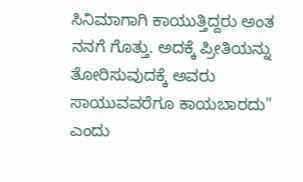ಸಿನಿಮಾಗಾಗಿ ಕಾಯುತ್ತಿದ್ದರು ಅಂತ ನನಗೆ ಗೊತ್ತು. ಅದಕ್ಕೆ ಪ್ರೀತಿಯನ್ನು ತೋರಿಸುವುದಕ್ಕೆ ಅವರು ಸಾಯುವವರೆಗೂ ಕಾಯಬಾರದು" ಎಂದು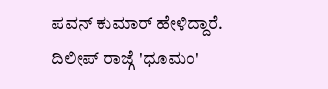ಪವನ್ ಕುಮಾರ್ ಹೇಳಿದ್ದಾರೆ.
ದಿಲೀಪ್ ರಾಜ್ಗೆ 'ಧೂಮಂ'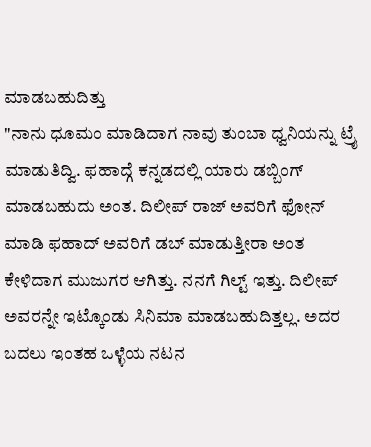ಮಾಡಬಹುದಿತ್ತು
"ನಾನು ಧೂಮಂ ಮಾಡಿದಾಗ ನಾವು ತುಂಬಾ ಧ್ವನಿಯನ್ನು ಟ್ರೈ ಮಾಡುತಿದ್ವಿ. ಫಹಾದ್ಗೆ ಕನ್ನಡದಲ್ಲಿ ಯಾರು ಡಬ್ಬಿಂಗ್ ಮಾಡಬಹುದು ಅಂತ. ದಿಲೀಪ್ ರಾಜ್ ಅವರಿಗೆ ಫೋನ್ ಮಾಡಿ ಫಹಾದ್ ಅವರಿಗೆ ಡಬ್ ಮಾಡುತ್ತೀರಾ ಅಂತ ಕೇಳಿದಾಗ ಮುಜುಗರ ಆಗಿತ್ತು. ನನಗೆ ಗಿಲ್ಟ್ ಇತ್ತು. ದಿಲೀಪ್ ಅವರನ್ನೇ ಇಟ್ಕೊಂಡು ಸಿನಿಮಾ ಮಾಡಬಹುದಿತ್ತಲ್ಲ. ಅದರ ಬದಲು ಇಂತಹ ಒಳ್ಳೆಯ ನಟನ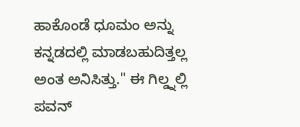ಹಾಕೊಂಡೆ ಧೂಮಂ ಅನ್ನು ಕನ್ನಡದಲ್ಲಿ ಮಾಡಬಹುದಿತ್ತಲ್ಲ ಅಂತ ಅನಿಸಿತ್ತು." ಈ ಗಿಲ್ಡ್ನಲ್ಲಿ ಪವನ್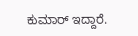ಕುಮಾರ್ ಇದ್ದಾರೆ.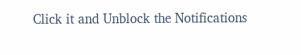Click it and Unblock the Notifications